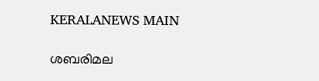KERALANEWS MAIN

ശബരിമല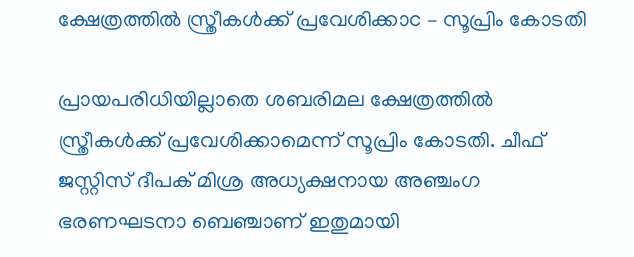ക്ഷേത്രത്തിൽ സ്ത്രീകൾക്ക് പ്രവേശിക്കാc – സൂപ്രിം കോടതി

പ്രായപരിധിയില്ലാതെ ശബരിമല ക്ഷേത്രത്തിൽ സ്ത്രീകൾക്ക് പ്രവേശിക്കാമെന്ന് സൂപ്രിം കോടതി. ചീഫ് ജസ്റ്റിസ് ദീപക് മിശ്ര അധ്യക്ഷനായ അഞ്ചംഗ ഭരണഘടനാ ബെഞ്ചാണ് ഇതുമായി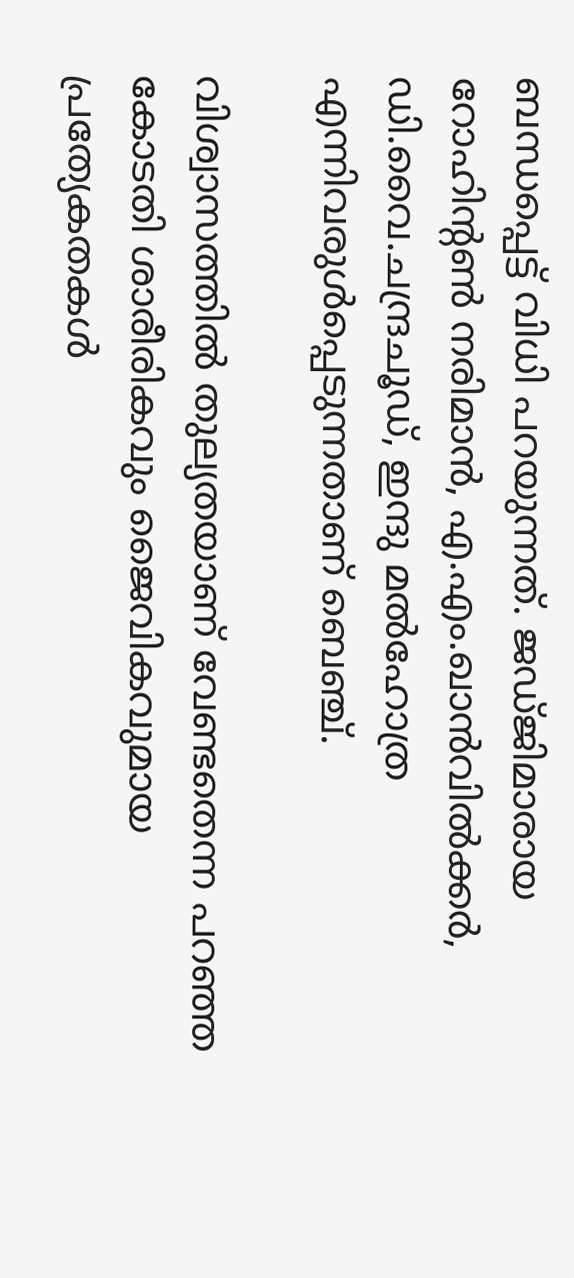ബന്ധപ്പെട്ട് വിധി പറയുന്നത്. ജഡ്ജിമാരായ റോഹിന്റൺ നരിമാൻ, എ.എം.ഖാൻവിൽക്കർ, ഡി.വൈ.ചന്ദ്രചൂഡ്, ഇന്ദു മൽഹോത്ര എന്നിവരുൾപ്പെടുന്നതാണ് ബെഞ്ച്.

വിശ്വാസത്തില്‍ തുല്യതയാണ് വേണ്ടതെന്ന പറഞ്ഞ കോടതി ശാരീരികവും ജൈവികവുമായ പ്രത്യേകതകള്‍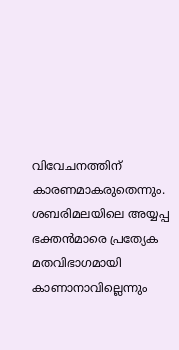വിവേചനത്തിന് കാരണമാകരുതെന്നും. ശബരിമലയിലെ അയ്യപ്പ ഭക്തന്‍മാരെ പ്രത്യേക മതവിഭാഗമായി കാണാനാവില്ലെന്നും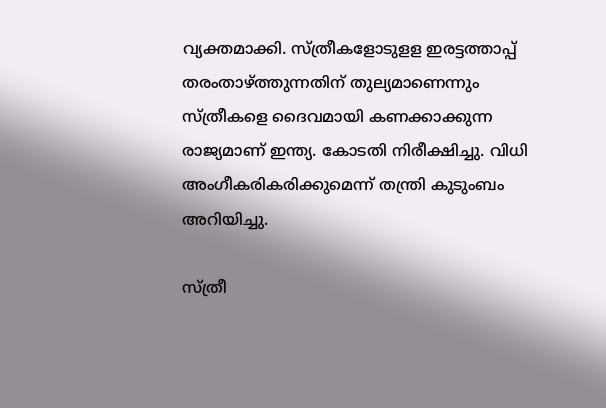വ്യക്തമാക്കി. സ്ത്രീകളോടുളള ഇരട്ടത്താപ്പ് തരംതാഴ്ത്തുന്നതിന് തുല്യമാണെന്നും സ്ത്രീകളെ ദൈവമായി കണക്കാക്കുന്ന രാജ്യമാണ് ഇന്ത്യ. കോടതി നിരീക്ഷിച്ചു. വിധി അംഗീകരികരിക്കുമെന്ന് തന്ത്രി കുടുംബം അറിയിച്ചു.

സ്ത്രീ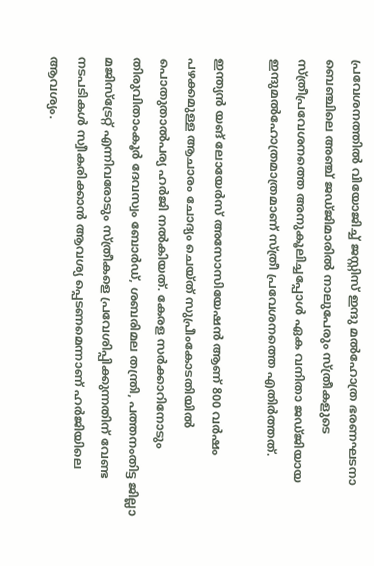പ്രവേശനത്തില്‍ വിയോജിച്ച് ജസ്റ്റിസ് ഇന്ദു മല്‍ഹോത്ര ഭരണഘടനാ ബെഞ്ചിലെ അഞ്ച് ജഡ്‌ജിമാരിൽ നാലുപേരും സ്ത്രീകളുടെ സ്ത്രീപ്രവേശനത്തെ അനുകൂലിച്ചപ്പോൾ ഏക വനിതാ ജഡ്ജിയായ ഇന്ദുമൽഹോത്രമാത്രമാണ് സ്ത്രീ പ്രവേശനത്തെ എതിർത്തത്.

ഇന്ത്യന്‍ യങ് ലോയേര്‍സ് അസോസിയേഷന്‍ ആണ് 800 വര്‍ഷം പഴക്കമുള്ള ആചാരം ചോദ്യം ചെയ്ത് സുപ്രീംകോടതിയില്‍ പൊതുതാല്‍പര്യ ഹര്‍ജി നല്‍കിയത്. കേരള സര്‍ക്കാറിനോടും തിരുവിതാംകൂര്‍ ദേവസ്വം ബോര്‍ഡ്, ശബരിമല തന്ത്രി, പത്തനംതിട്ട ജില്ലാ മജിസ്‌ട്രേറ്റ് എന്നിവരോടും സ്ത്രീകളെ പ്രവേശിപ്പിക്കുന്നതിന് വേണ്ട നടപടികള്‍ സ്വീകരിക്കാന്‍ ആവശ്യ പ്പെടണമെന്നാണ് ഹര്‍ജിയിലെ ആവശ്യം.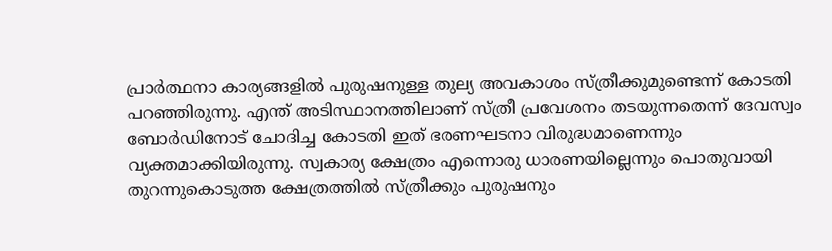പ്രാര്‍ത്ഥനാ കാര്യങ്ങളില്‍ പുരുഷനുള്ള തുല്യ അവകാശം സ്ത്രീക്കുമുണ്ടെന്ന് കോടതി പറഞ്ഞിരുന്നു. എന്ത് അടിസ്ഥാനത്തിലാണ് സ്ത്രീ പ്രവേശനം തടയുന്നതെന്ന് ദേവസ്വം ബോര്‍ഡിനോട് ചോദിച്ച കോടതി ഇത് ഭരണഘടനാ വിരുദ്ധമാണെന്നും വ്യക്തമാക്കിയിരുന്നു. സ്വകാര്യ ക്ഷേത്രം എന്നൊരു ധാരണയില്ലെന്നും പൊതുവായി തുറന്നുകൊടുത്ത ക്ഷേത്രത്തില്‍ സ്ത്രീക്കും പുരുഷനും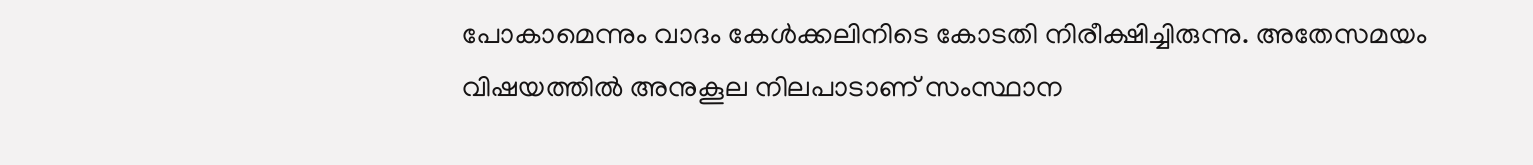പോകാമെന്നും വാദം കേള്‍ക്കലിനിടെ കോടതി നിരീക്ഷിച്ചിരുന്നു. അതേസമയം വിഷയത്തില്‍ അനുകൂല നിലപാടാണ് സംസ്ഥാന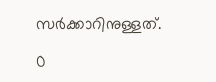സര്‍ക്കാറിനുള്ളത്.

0